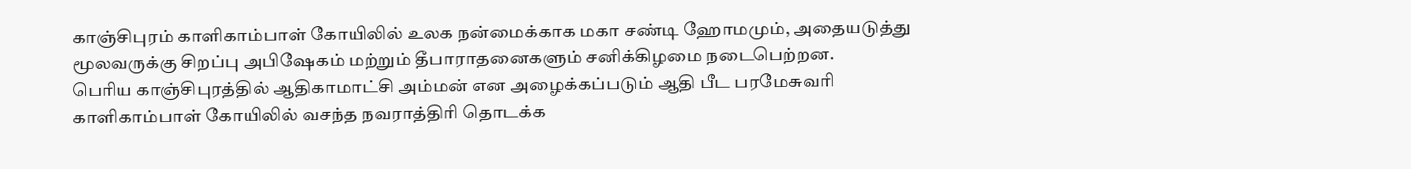காஞ்சிபுரம் காளிகாம்பாள் கோயிலில் உலக நன்மைக்காக மகா சண்டி ஹோமமும், அதையடுத்து மூலவருக்கு சிறப்பு அபிஷேகம் மற்றும் தீபாராதனைகளும் சனிக்கிழமை நடைபெற்றன.
பெரிய காஞ்சிபுரத்தில் ஆதிகாமாட்சி அம்மன் என அழைக்கப்படும் ஆதி பீட பரமேசுவரி காளிகாம்பாள் கோயிலில் வசந்த நவராத்திரி தொடக்க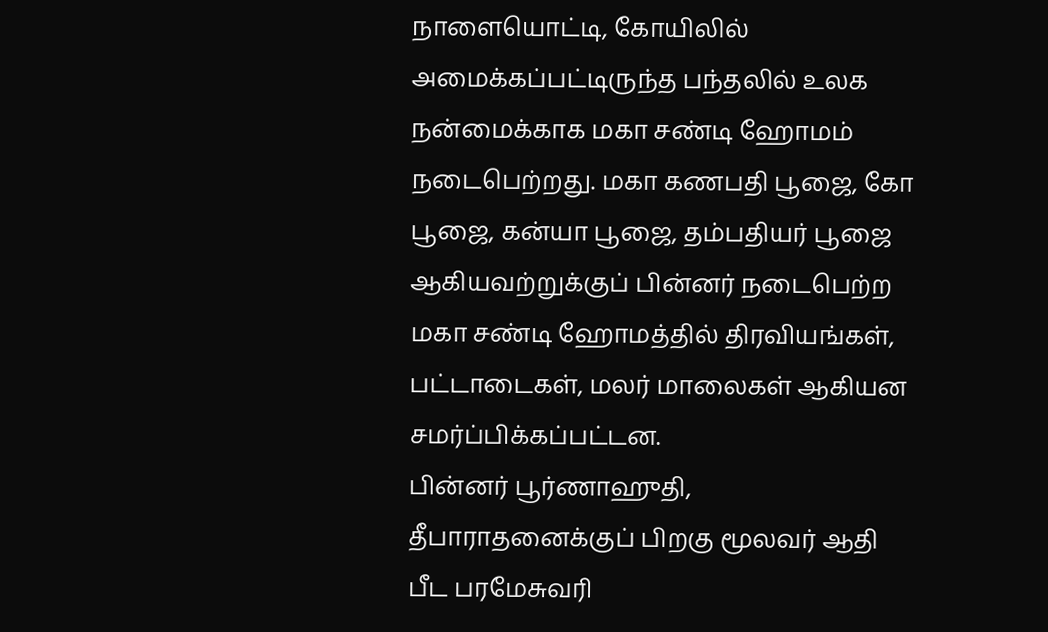நாளையொட்டி, கோயிலில் அமைக்கப்பட்டிருந்த பந்தலில் உலக நன்மைக்காக மகா சண்டி ஹோமம் நடைபெற்றது. மகா கணபதி பூஜை, கோ பூஜை, கன்யா பூஜை, தம்பதியர் பூஜை ஆகியவற்றுக்குப் பின்னர் நடைபெற்ற மகா சண்டி ஹோமத்தில் திரவியங்கள், பட்டாடைகள், மலர் மாலைகள் ஆகியன சமர்ப்பிக்கப்பட்டன.
பின்னர் பூர்ணாஹுதி, தீபாராதனைக்குப் பிறகு மூலவர் ஆதி பீட பரமேசுவரி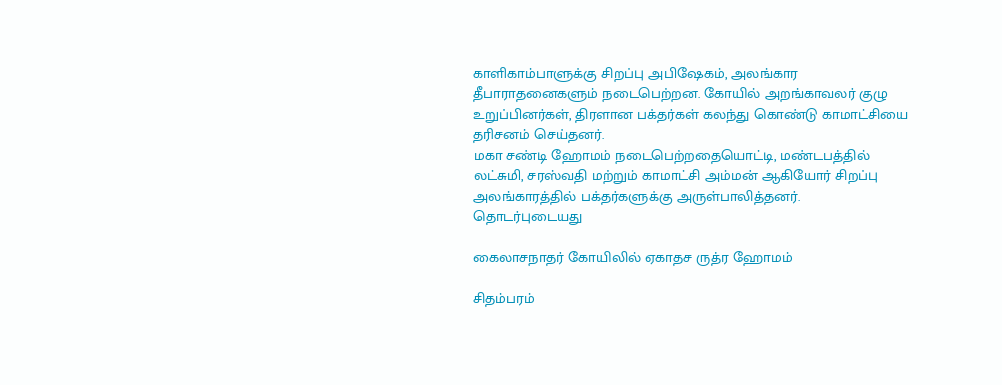காளிகாம்பாளுக்கு சிறப்பு அபிஷேகம், அலங்கார தீபாராதனைகளும் நடைபெற்றன. கோயில் அறங்காவலர் குழு உறுப்பினர்கள், திரளான பக்தர்கள் கலந்து கொண்டு காமாட்சியை தரிசனம் செய்தனர்.
மகா சண்டி ஹோமம் நடைபெற்றதையொட்டி, மண்டபத்தில் லட்சுமி, சரஸ்வதி மற்றும் காமாட்சி அம்மன் ஆகியோர் சிறப்பு அலங்காரத்தில் பக்தர்களுக்கு அருள்பாலித்தனர்.
தொடர்புடையது

கைலாசநாதர் கோயிலில் ஏகாதச ருத்ர ஹோமம்

சிதம்பரம்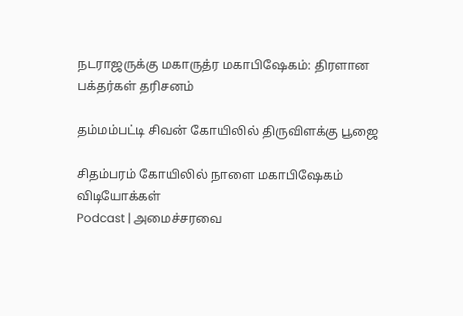நடராஜருக்கு மகாருத்ர மகாபிஷேகம்: திரளான பக்தர்கள் தரிசனம்

தம்மம்பட்டி சிவன் கோயிலில் திருவிளக்கு பூஜை

சிதம்பரம் கோயிலில் நாளை மகாபிஷேகம்
விடியோக்கள்
Podcast | அமைச்சரவை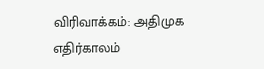விரிவாக்கம்: அதிமுக எதிர்காலம்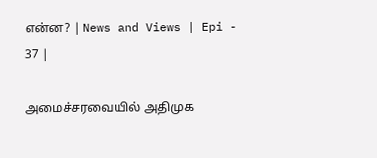என்ன? | News and Views | Epi - 37 |

அமைச்சரவையில் அதிமுக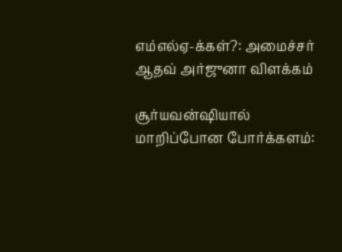எம்எல்ஏ-க்கள்?: அமைச்சர் ஆதவ் அர்ஜுனா விளக்கம்

சூர்யவன்ஷியால் மாறிப்போன போர்க்களம்: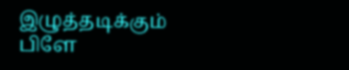இழுத்தடிக்கும் பிளே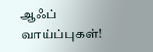ஆஃப் வாய்ப்புகள்!